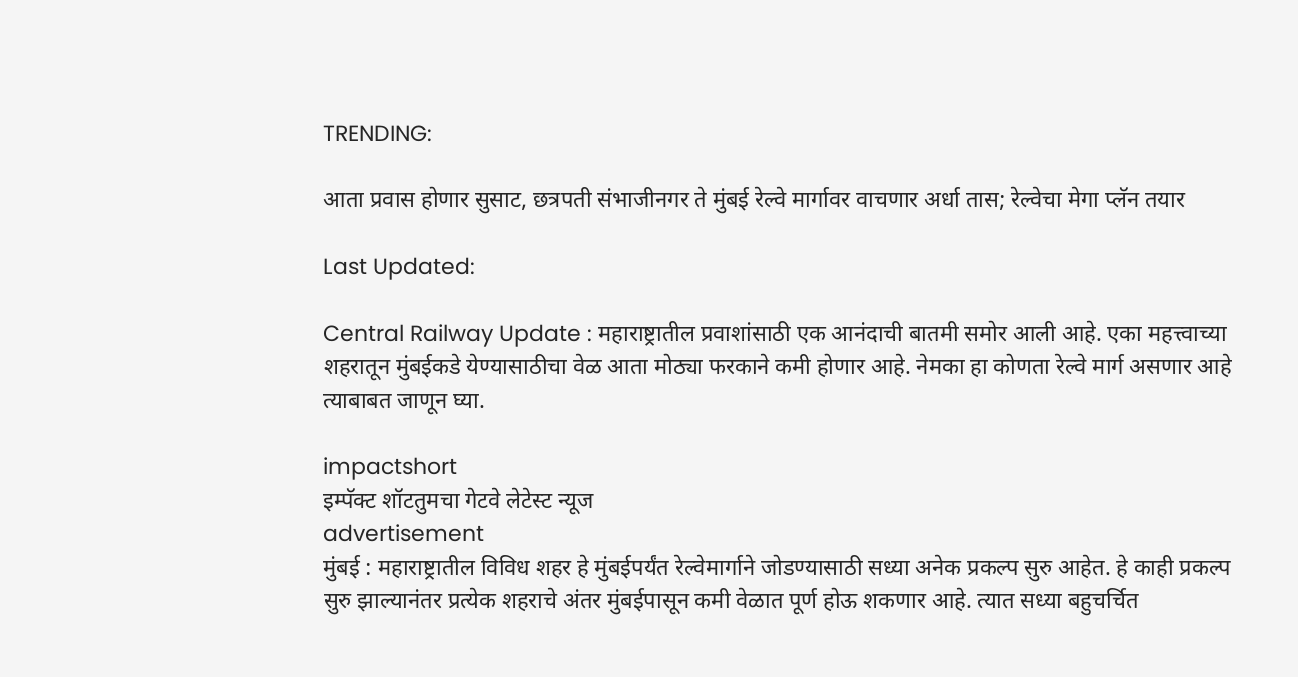TRENDING:

आता प्रवास होणार सुसाट, छत्रपती संभाजीनगर ते मुंबई रेल्वे मार्गावर वाचणार अर्धा तास; रेल्वेचा मेगा प्लॅन तयार

Last Updated:

Central Railway Update : महाराष्ट्रातील प्रवाशांसाठी एक आनंदाची बातमी समोर आली आहे. एका महत्त्वाच्या शहरातून मुंबईकडे येण्यासाठीचा वेळ आता मोठ्या फरकाने कमी होणार आहे. नेमका हा कोणता रेल्वे मार्ग असणार आहे त्याबाबत जाणून घ्या.

impactshort
इम्पॅक्ट शॉटतुमचा गेटवे लेटेस्ट न्यूज
advertisement
मुंबई : महाराष्ट्रातील विविध शहर हे मुंबईपर्यंत रेल्वेमार्गाने जोडण्यासाठी सध्या अनेक प्रकल्प सुरु आहेत. हे काही प्रकल्प सुरु झाल्यानंतर प्रत्येक शहराचे अंतर मुंबईपासून कमी वेळात पूर्ण होऊ शकणार आहे. त्यात सध्या बहुचर्चित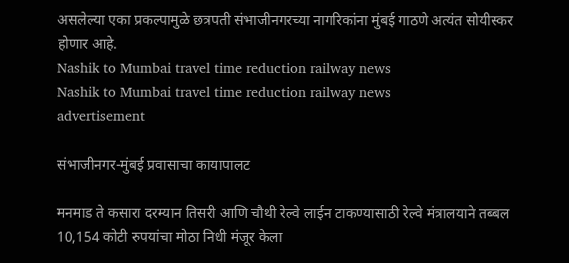असलेल्या एका प्रकल्पामुळे छत्रपती संभाजीनगरच्या नागरिकांना मुंबई गाठणे अत्यंत सोयीस्कर होणार आहे.
Nashik to Mumbai travel time reduction railway news
Nashik to Mumbai travel time reduction railway news
advertisement

संभाजीनगर-मुंबई प्रवासाचा कायापालट

मनमाड ते कसारा दरम्यान तिसरी आणि चौथी रेल्वे लाईन टाकण्यासाठी रेल्वे मंत्रालयाने तब्बल 10,154 कोटी रुपयांचा मोठा निधी मंजूर केला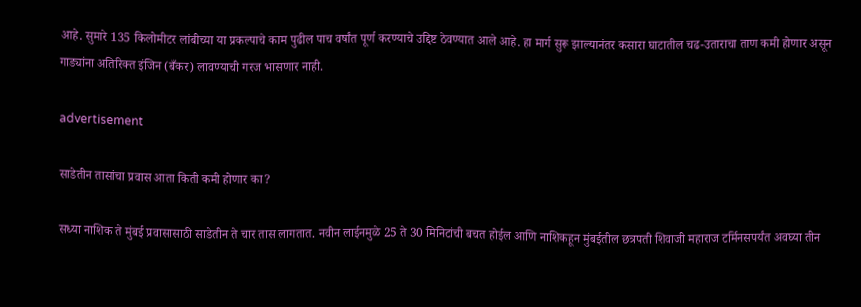आहे. सुमारे 135 किलोमीटर लांबीच्या या प्रकल्पाचे काम पुढील पाच वर्षांत पूर्ण करण्याचे उद्दिष्ट ठेवण्यात आले आहे. हा मार्ग सुरू झाल्यानंतर कसारा घाटातील चढ-उताराचा ताण कमी होणार असून गाड्यांना अतिरिक्त इंजिन (बँकर) लावण्याची गरज भासणार नाही.

advertisement

साडेतीन तासांचा प्रवास आता किती कमी होणार का?

सध्या नाशिक ते मुंबई प्रवासासाठी साडेतीन ते चार तास लागतात. नवीन लाईनमुळे 25 ते 30 मिनिटांची बचत होईल आणि नाशिकहून मुंबईतील छत्रपती शिवाजी महाराज टर्मिनसपर्यंत अवघ्या तीन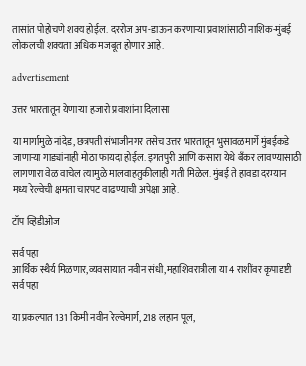तासांत पोहोचणे शक्य होईल. दररोज अप-डाऊन करणाऱ्या प्रवाशांसाठी नाशिक-मुंबई लोकलची शक्यता अधिक मजबूत होणार आहे.

advertisement

उत्तर भारतातून येणाऱ्या हजारो प्रवाशांना दिलासा

या मार्गामुळे नांदेड, छत्रपती संभाजीनगर तसेच उत्तर भारतातून भुसावळमार्गे मुंबईकडे जाणाऱ्या गाड्यांनाही मोठा फायदा होईल. इगतपुरी आणि कसारा येथे बँकर लावण्यासाठी लागणारा वेळ वाचेल त्यामुळे मालवाहतुकीलाही गती मिळेल. मुंबई ते हावडा दरम्यान मध्य रेल्वेची क्षमता चारपट वाढण्याची अपेक्षा आहे.

टॉप व्हिडीओज

सर्व पहा
आर्थिक स्थैर्य मिळणार,व्यवसायात नवीन संधी,महाशिवरात्रीला या 4 राशींवर कृपादृष्टी
सर्व पहा

या प्रकल्पात 131 किमी नवीन रेल्वेमार्ग, 218 लहान पूल,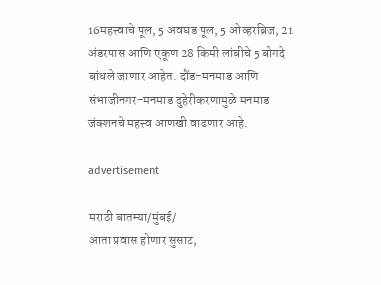16महत्त्वाचे पूल, 5 अवघड पूल, 5 ओव्हरब्रिज, 21 अंडरपास आणि एकूण 28 किमी लांबीचे 5 बोगदे बांधले जाणार आहेत. दौंड-मनमाड आणि संभाजीनगर-मनमाड दुहेरीकरणामुळे मनमाड जंक्शनचे महत्त्व आणखी वाढणार आहे.

advertisement

मराठी बातम्या/मुंबई/
आता प्रवास होणार सुसाट,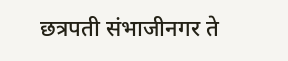छत्रपती संभाजीनगर ते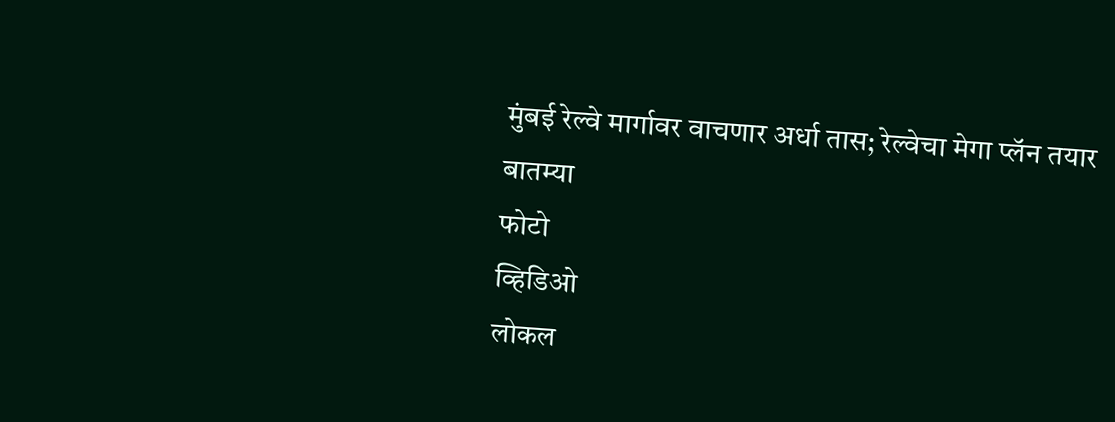मुंबई रेल्वे मार्गावर वाचणार अर्धा तास; रेल्वेचा मेगा प्लॅन तयार
बातम्या
फोटो
व्हिडिओ
लोकल